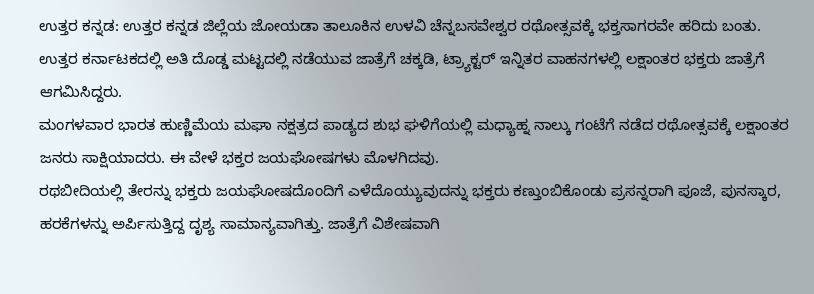ಉತ್ತರ ಕನ್ನಡ: ಉತ್ತರ ಕನ್ನಡ ಜಿಲ್ಲೆಯ ಜೋಯಡಾ ತಾಲೂಕಿನ ಉಳವಿ ಚೆನ್ನಬಸವೇಶ್ವರ ರಥೋತ್ಸವಕ್ಕೆ ಭಕ್ತಸಾಗರವೇ ಹರಿದು ಬಂತು. ಉತ್ತರ ಕರ್ನಾಟಕದಲ್ಲಿ ಅತಿ ದೊಡ್ಡ ಮಟ್ಟದಲ್ಲಿ ನಡೆಯುವ ಜಾತ್ರೆಗೆ ಚಕ್ಕಡಿ, ಟ್ರ್ಯಾಕ್ಟರ್ ಇನ್ನಿತರ ವಾಹನಗಳಲ್ಲಿ ಲಕ್ಷಾಂತರ ಭಕ್ತರು ಜಾತ್ರೆಗೆ ಆಗಮಿಸಿದ್ದರು.
ಮಂಗಳವಾರ ಭಾರತ ಹುಣ್ಣಿಮೆಯ ಮಘಾ ನಕ್ಷತ್ರದ ಪಾಡ್ಯದ ಶುಭ ಘಳಿಗೆಯಲ್ಲಿ ಮಧ್ಯಾಹ್ನ ನಾಲ್ಕು ಗಂಟೆಗೆ ನಡೆದ ರಥೋತ್ಸವಕ್ಕೆ ಲಕ್ಷಾಂತರ ಜನರು ಸಾಕ್ಷಿಯಾದರು. ಈ ವೇಳೆ ಭಕ್ತರ ಜಯಘೋಷಗಳು ಮೊಳಗಿದವು.
ರಥಬೀದಿಯಲ್ಲಿ ತೇರನ್ನು ಭಕ್ತರು ಜಯಘೋಷದೊಂದಿಗೆ ಎಳೆದೊಯ್ಯುವುದನ್ನು ಭಕ್ತರು ಕಣ್ತುಂಬಿಕೊಂಡು ಪ್ರಸನ್ನರಾಗಿ ಪೂಜೆ, ಪುನಸ್ಕಾರ, ಹರಕೆಗಳನ್ನು ಅರ್ಪಿಸುತ್ತಿದ್ದ ದೃಶ್ಯ ಸಾಮಾನ್ಯವಾಗಿತ್ತು. ಜಾತ್ರೆಗೆ ವಿಶೇಷವಾಗಿ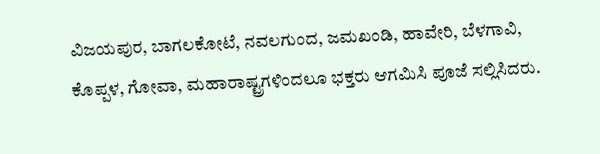ವಿಜಯಪುರ, ಬಾಗಲಕೋಟೆ, ನವಲಗುಂದ, ಜಮಖಂಡಿ, ಹಾವೇರಿ, ಬೆಳಗಾವಿ, ಕೊಪ್ಪಳ, ಗೋವಾ, ಮಹಾರಾಷ್ಟ್ರಗಳಿಂದಲೂ ಭಕ್ತರು ಆಗಮಿಸಿ ಪೂಜೆ ಸಲ್ಲಿಸಿದರು.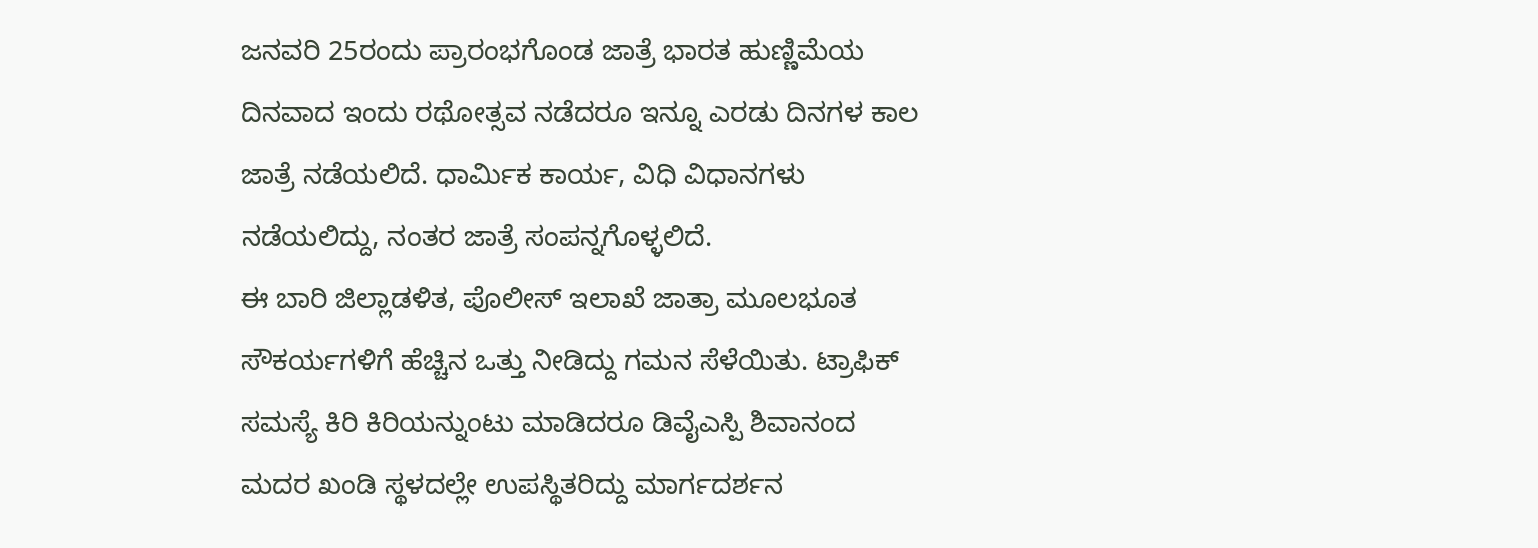ಜನವರಿ 25ರಂದು ಪ್ರಾರಂಭಗೊಂಡ ಜಾತ್ರೆ ಭಾರತ ಹುಣ್ಣಿಮೆಯ ದಿನವಾದ ಇಂದು ರಥೋತ್ಸವ ನಡೆದರೂ ಇನ್ನೂ ಎರಡು ದಿನಗಳ ಕಾಲ ಜಾತ್ರೆ ನಡೆಯಲಿದೆ. ಧಾರ್ಮಿಕ ಕಾರ್ಯ, ವಿಧಿ ವಿಧಾನಗಳು ನಡೆಯಲಿದ್ದು, ನಂತರ ಜಾತ್ರೆ ಸಂಪನ್ನಗೊಳ್ಳಲಿದೆ.
ಈ ಬಾರಿ ಜಿಲ್ಲಾಡಳಿತ, ಪೊಲೀಸ್ ಇಲಾಖೆ ಜಾತ್ರಾ ಮೂಲಭೂತ ಸೌಕರ್ಯಗಳಿಗೆ ಹೆಚ್ಚಿನ ಒತ್ತು ನೀಡಿದ್ದು ಗಮನ ಸೆಳೆಯಿತು. ಟ್ರಾಫಿಕ್ ಸಮಸ್ಯೆ ಕಿರಿ ಕಿರಿಯನ್ನುಂಟು ಮಾಡಿದರೂ ಡಿವೈಎಸ್ಪಿ ಶಿವಾನಂದ ಮದರ ಖಂಡಿ ಸ್ಥಳದಲ್ಲೇ ಉಪಸ್ಥಿತರಿದ್ದು ಮಾರ್ಗದರ್ಶನ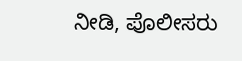ನೀಡಿ, ಪೊಲೀಸರು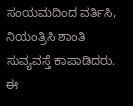ಸಂಯಮದಿಂದ ವರ್ತಿಸಿ, ನಿಯಂತ್ರಿಸಿ ಶಾಂತಿ ಸುವ್ಯವಸ್ತೆ ಕಾಪಾಡಿದರು.
ಈ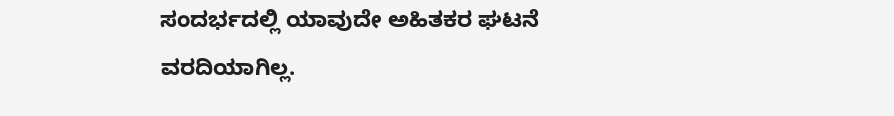ಸಂದರ್ಭದಲ್ಲಿ ಯಾವುದೇ ಅಹಿತಕರ ಘಟನೆ ವರದಿಯಾಗಿಲ್ಲ.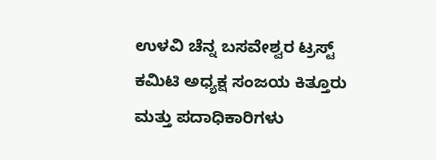ಉಳವಿ ಚೆನ್ನ ಬಸವೇಶ್ವರ ಟ್ರಸ್ಟ್ ಕಮಿಟಿ ಅಧ್ಯಕ್ಷ ಸಂಜಯ ಕಿತ್ತೂರು ಮತ್ತು ಪದಾಧಿಕಾರಿಗಳು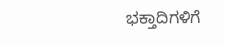ಭಕ್ತಾದಿಗಳಿಗೆ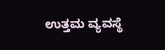ಉತ್ತಮ ವ್ಯವಸ್ಥೆ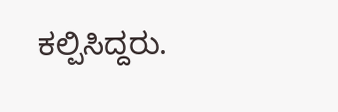ಕಲ್ಪಿಸಿದ್ದರು.